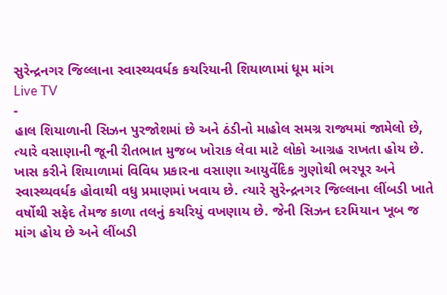સુરેન્દ્રનગર જિલ્લાના સ્વાસ્થ્યવર્ધક કચરિયાની શિયાળામાં ધૂમ માંગ
Live TV
-
હાલ શિયાળાની સિઝન પુરજોશમાં છે અને ઠંડીનો માહોલ સમગ્ર રાજ્યમાં જામેલો છે, ત્યારે વસાણાની જૂની રીતભાત મુજબ ખોરાક લેવા માટે લોકો આગ્રહ રાખતા હોય છે. ખાસ કરીને શિયાળામાં વિવિધ પ્રકારના વસાણા આયુર્વેદિક ગુણોથી ભરપૂર અને સ્વાસ્થ્યવર્ધક હોવાથી વધુ પ્રમાણમાં ખવાય છે. ત્યારે સુરેન્દ્રનગર જિલ્લાના લીંબડી ખાતે વર્ષોથી સફેદ તેમજ કાળા તલનું કચરિયું વખણાય છે. જેની સિઝન દરમિયાન ખૂબ જ માંગ હોય છે અને લીંબડી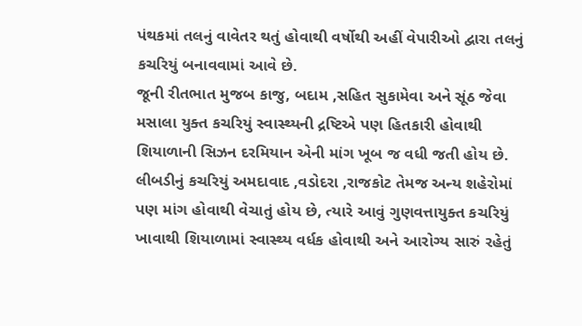પંથકમાં તલનું વાવેતર થતું હોવાથી વર્ષોથી અહીં વેપારીઓ દ્વારા તલનું કચરિયું બનાવવામાં આવે છે.
જૂની રીતભાત મુજબ કાજુ, બદામ ,સહિત સુકામેવા અને સૂંઠ જેવા મસાલા યુક્ત કચરિયું સ્વાસ્થ્યની દ્રષ્ટિએ પણ હિતકારી હોવાથી શિયાળાની સિઝન દરમિયાન એની માંગ ખૂબ જ વધી જતી હોય છે. લીબડીનું કચરિયું અમદાવાદ ,વડોદરા ,રાજકોટ તેમજ અન્ય શહેરોમાં પણ માંગ હોવાથી વેચાતું હોય છે, ત્યારે આવું ગુણવત્તાયુક્ત કચરિયું ખાવાથી શિયાળામાં સ્વાસ્થ્ય વર્ધક હોવાથી અને આરોગ્ય સારું રહેતું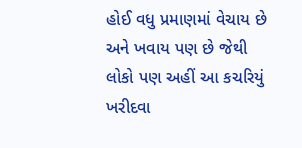હોઈ વધુ પ્રમાણમાં વેચાય છે અને ખવાય પણ છે જેથી લોકો પણ અહીં આ કચરિયું ખરીદવા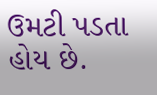ઉમટી પડતા હોય છે.